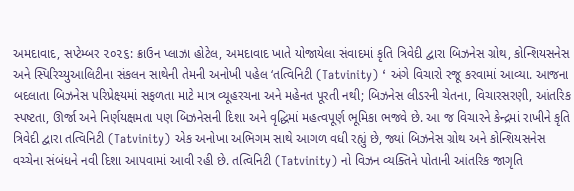અમદાવાદ, સપ્ટેમ્બર ૨૦૨૬: ક્રાઉન પ્લાઝા હોટેલ, અમદાવાદ ખાતે યોજાયેલા સંવાદમાં કૃતિ ત્રિવેદી દ્વારા બિઝનેસ ગ્રોથ, કોન્શિયસનેસ અને સ્પિરિચ્યુઆલિટીના સંકલન સાથેની તેમની અનોખી પહેલ ‘તત્વિનિટી (Tatvinity) ‘ અંગે વિચારો રજૂ કરવામાં આવ્યા. આજના બદલાતા બિઝનેસ પરિપ્રેક્ષ્યમાં સફળતા માટે માત્ર વ્યૂહરચના અને મહેનત પૂરતી નથી; બિઝનેસ લીડરની ચેતના, વિચારસરણી, આંતરિક સ્પષ્ટતા, ઊર્જા અને નિર્ણયક્ષમતા પણ બિઝનેસની દિશા અને વૃદ્ધિમાં મહત્વપૂર્ણ ભૂમિકા ભજવે છે. આ જ વિચારને કેન્દ્રમાં રાખીને કૃતિ ત્રિવેદી દ્વારા તત્વિનિટી (Tatvinity) એક અનોખા અભિગમ સાથે આગળ વધી રહ્યું છે, જ્યાં બિઝનેસ ગ્રોથ અને કોન્શિયસનેસ વચ્ચેના સંબંધને નવી દિશા આપવામાં આવી રહી છે. તત્વિનિટી (Tatvinity) નો વિઝન વ્યક્તિને પોતાની આંતરિક જાગૃતિ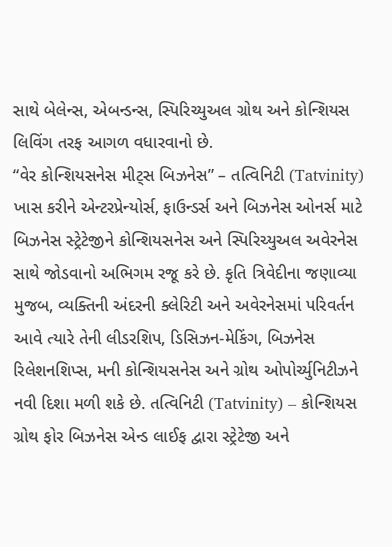સાથે બેલેન્સ, એબન્ડન્સ, સ્પિરિચ્યુઅલ ગ્રોથ અને કોન્શિયસ લિવિંગ તરફ આગળ વધારવાનો છે.
“વેર કોન્શિયસનેસ મીટ્સ બિઝનેસ” – તત્વિનિટી (Tatvinity) ખાસ કરીને એન્ટરપ્રેન્યોર્સ, ફાઉન્ડર્સ અને બિઝનેસ ઓનર્સ માટે બિઝનેસ સ્ટ્રેટેજીને કોન્શિયસનેસ અને સ્પિરિચ્યુઅલ અવેરનેસ સાથે જોડવાનો અભિગમ રજૂ કરે છે. કૃતિ ત્રિવેદીના જણાવ્યા મુજબ, વ્યક્તિની અંદરની ક્લેરિટી અને અવેરનેસમાં પરિવર્તન આવે ત્યારે તેની લીડરશિપ, ડિસિઝન-મેકિંગ, બિઝનેસ રિલેશનશિપ્સ, મની કોન્શિયસનેસ અને ગ્રોથ ઓપોર્ચ્યુનિટીઝને નવી દિશા મળી શકે છે. તત્વિનિટી (Tatvinity) – કોન્શિયસ ગ્રોથ ફોર બિઝનેસ એન્ડ લાઈફ દ્વારા સ્ટ્રેટેજી અને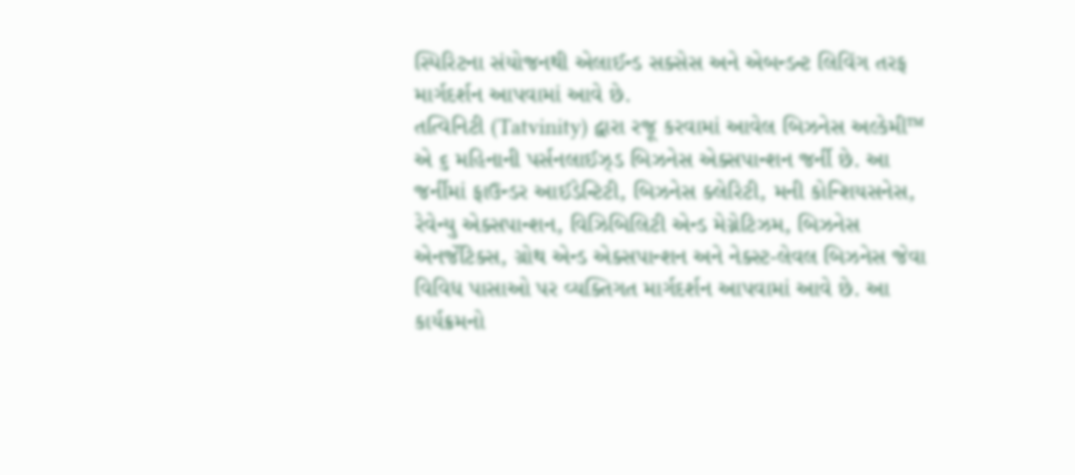સ્પિરિટના સંયોજનથી એલાઈન્ડ સક્સેસ અને એબન્ડન્ટ લિવિંગ તરફ માર્ગદર્શન આપવામાં આવે છે.
તત્વિનિટી (Tatvinity) દ્વારા રજૂ કરવામાં આવેલ બિઝનેસ અલ્કેમી™ એ ૬ મહિનાની પર્સનલાઈઝ્ડ બિઝનેસ એક્સપાન્શન જર્ની છે. આ જર્નીમાં ફાઉન્ડર આઈડેન્ટિટી, બિઝનેસ ક્લેરિટી, મની કોન્શિયસનેસ, રેવેન્યુ એક્સપાન્શન, વિઝિબિલિટી એન્ડ મેગ્નેટિઝમ, બિઝનેસ એનર્જેટિક્સ, ગ્રોથ એન્ડ એક્સપાન્શન અને નેક્સ્ટ-લેવલ બિઝનેસ જેવા વિવિધ પાસાઓ પર વ્યક્તિગત માર્ગદર્શન આપવામાં આવે છે. આ કાર્યક્રમનો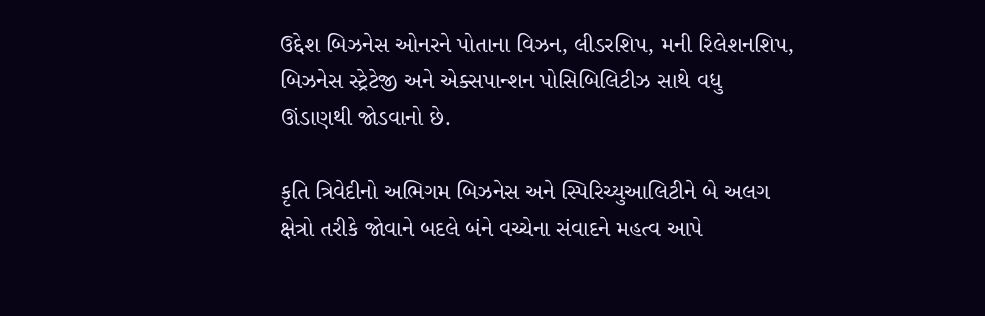ઉદ્દેશ બિઝનેસ ઓનરને પોતાના વિઝન, લીડરશિપ, મની રિલેશનશિપ, બિઝનેસ સ્ટ્રેટેજી અને એક્સપાન્શન પોસિબિલિટીઝ સાથે વધુ ઊંડાણથી જોડવાનો છે.

કૃતિ ત્રિવેદીનો અભિગમ બિઝનેસ અને સ્પિરિચ્યુઆલિટીને બે અલગ ક્ષેત્રો તરીકે જોવાને બદલે બંને વચ્ચેના સંવાદને મહત્વ આપે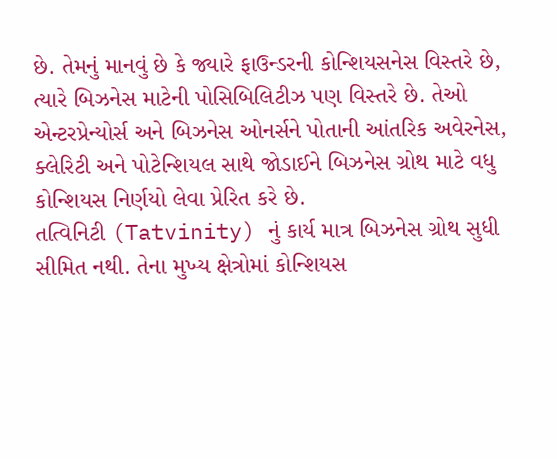છે. તેમનું માનવું છે કે જ્યારે ફાઉન્ડરની કોન્શિયસનેસ વિસ્તરે છે, ત્યારે બિઝનેસ માટેની પોસિબિલિટીઝ પણ વિસ્તરે છે. તેઓ એન્ટરપ્રેન્યોર્સ અને બિઝનેસ ઓનર્સને પોતાની આંતરિક અવેરનેસ, ક્લેરિટી અને પોટેન્શિયલ સાથે જોડાઈને બિઝનેસ ગ્રોથ માટે વધુ કોન્શિયસ નિર્ણયો લેવા પ્રેરિત કરે છે.
તત્વિનિટી (Tatvinity) નું કાર્ય માત્ર બિઝનેસ ગ્રોથ સુધી સીમિત નથી. તેના મુખ્ય ક્ષેત્રોમાં કોન્શિયસ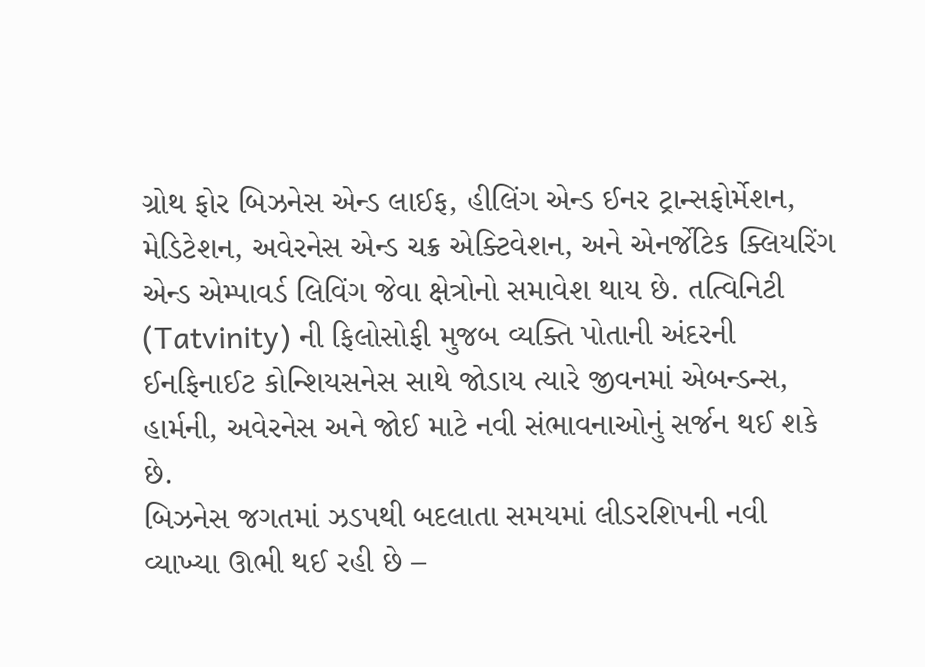ગ્રોથ ફોર બિઝનેસ એન્ડ લાઈફ, હીલિંગ એન્ડ ઈનર ટ્રાન્સફોર્મેશન, મેડિટેશન, અવેરનેસ એન્ડ ચક્ર એક્ટિવેશન, અને એનર્જેટિક ક્લિયરિંગ એન્ડ એમ્પાવર્ડ લિવિંગ જેવા ક્ષેત્રોનો સમાવેશ થાય છે. તત્વિનિટી (Tatvinity) ની ફિલોસોફી મુજબ વ્યક્તિ પોતાની અંદરની ઈનફિનાઈટ કોન્શિયસનેસ સાથે જોડાય ત્યારે જીવનમાં એબન્ડન્સ, હાર્મની, અવેરનેસ અને જોઈ માટે નવી સંભાવનાઓનું સર્જન થઈ શકે છે.
બિઝનેસ જગતમાં ઝડપથી બદલાતા સમયમાં લીડરશિપની નવી વ્યાખ્યા ઊભી થઈ રહી છે –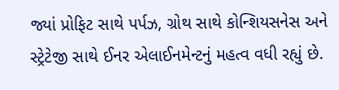જ્યાં પ્રોફિટ સાથે પર્પઝ, ગ્રોથ સાથે કોન્શિયસનેસ અને સ્ટ્રેટેજી સાથે ઈનર એલાઈનમેન્ટનું મહત્વ વધી રહ્યું છે.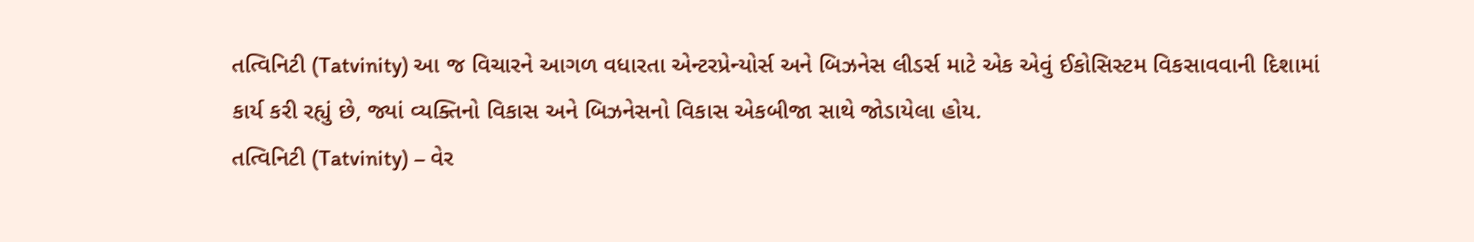તત્વિનિટી (Tatvinity) આ જ વિચારને આગળ વધારતા એન્ટરપ્રેન્યોર્સ અને બિઝનેસ લીડર્સ માટે એક એવું ઈકોસિસ્ટમ વિકસાવવાની દિશામાં કાર્ય કરી રહ્યું છે, જ્યાં વ્યક્તિનો વિકાસ અને બિઝનેસનો વિકાસ એકબીજા સાથે જોડાયેલા હોય.
તત્વિનિટી (Tatvinity) – વેર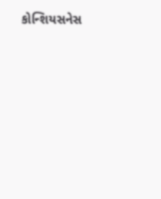કોન્શિયસનેસ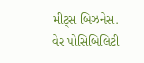મીટ્સ બિઝનેસ. વેર પોસિબિલિટી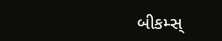બીકમ્સ્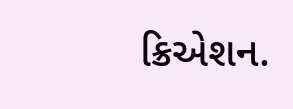ક્રિએશન.